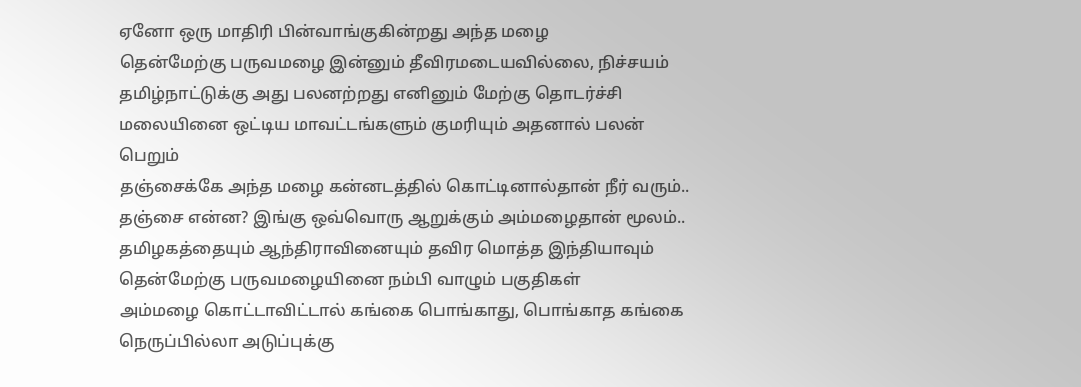ஏனோ ஒரு மாதிரி பின்வாங்குகின்றது அந்த மழை
தென்மேற்கு பருவமழை இன்னும் தீவிரமடையவில்லை, நிச்சயம் தமிழ்நாட்டுக்கு அது பலனற்றது எனினும் மேற்கு தொடர்ச்சி மலையினை ஒட்டிய மாவட்டங்களும் குமரியும் அதனால் பலன் பெறும்
தஞ்சைக்கே அந்த மழை கன்னடத்தில் கொட்டினால்தான் நீர் வரும்..
தஞ்சை என்ன? இங்கு ஒவ்வொரு ஆறுக்கும் அம்மழைதான் மூலம்..
தமிழகத்தையும் ஆந்திராவினையும் தவிர மொத்த இந்தியாவும் தென்மேற்கு பருவமழையினை நம்பி வாழும் பகுதிகள்
அம்மழை கொட்டாவிட்டால் கங்கை பொங்காது, பொங்காத கங்கை நெருப்பில்லா அடுப்புக்கு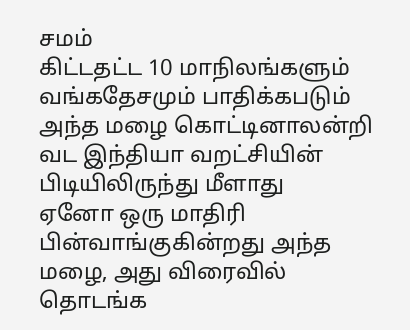சமம்
கிட்டதட்ட 10 மாநிலங்களும் வங்கதேசமும் பாதிக்கபடும்
அந்த மழை கொட்டினாலன்றி வட இந்தியா வறட்சியின் பிடியிலிருந்து மீளாது
ஏனோ ஒரு மாதிரி பின்வாங்குகின்றது அந்த மழை, அது விரைவில் தொடங்க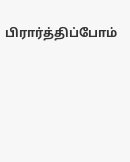பிரார்த்திப்போம்